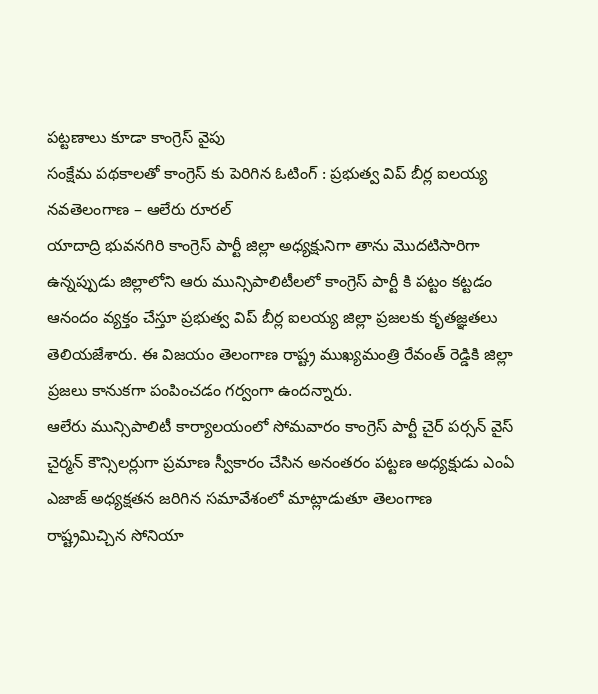పట్టణాలు కూడా కాంగ్రెస్ వైపు
సంక్షేమ పథకాలతో కాంగ్రెస్ కు పెరిగిన ఓటింగ్ : ప్రభుత్వ విప్ బీర్ల ఐలయ్య
నవతెలంగాణ – ఆలేరు రూరల్
యాదాద్రి భువనగిరి కాంగ్రెస్ పార్టీ జిల్లా అధ్యక్షునిగా తాను మొదటిసారిగా ఉన్నప్పుడు జిల్లాలోని ఆరు మున్సిపాలిటీలలో కాంగ్రెస్ పార్టీ కి పట్టం కట్టడం ఆనందం వ్యక్తం చేస్తూ ప్రభుత్వ విప్ బీర్ల ఐలయ్య జిల్లా ప్రజలకు కృతజ్ఞతలు తెలియజేశారు. ఈ విజయం తెలంగాణ రాష్ట్ర ముఖ్యమంత్రి రేవంత్ రెడ్డికి జిల్లా ప్రజలు కానుకగా పంపించడం గర్వంగా ఉందన్నారు.
ఆలేరు మున్సిపాలిటీ కార్యాలయంలో సోమవారం కాంగ్రెస్ పార్టీ చైర్ పర్సన్ వైస్ చైర్మన్ కౌన్సిలర్లుగా ప్రమాణ స్వీకారం చేసిన అనంతరం పట్టణ అధ్యక్షుడు ఎంఏ ఎజాజ్ అధ్యక్షతన జరిగిన సమావేశంలో మాట్లాడుతూ తెలంగాణ రాష్ట్రమిచ్చిన సోనియా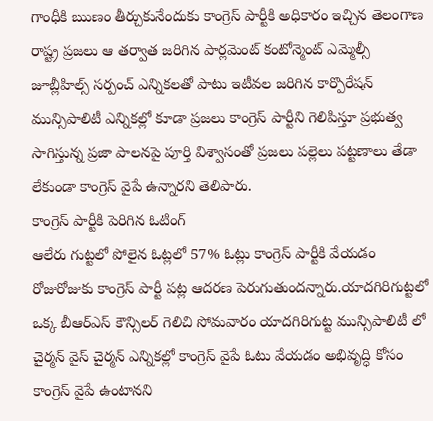గాంధీకి ఋణం తీర్చుకునేందుకు కాంగ్రెస్ పార్టీకి అధికారం ఇచ్చిన తెలంగాణ రాష్ట్ర ప్రజలు ఆ తర్వాత జరిగిన పార్లమెంట్ కంటోన్మెంట్ ఎమ్మెల్సీ జూబ్లీహిల్స్ సర్పంచ్ ఎన్నికలతో పాటు ఇటీవల జరిగిన కార్పొరేషన్ మున్సిపాలిటీ ఎన్నికల్లో కూడా ప్రజలు కాంగ్రెస్ పార్టీని గెలిపిస్తూ ప్రభుత్వ సాగిస్తున్న ప్రజా పాలనపై పూర్తి విశ్వాసంతో ప్రజలు పల్లెలు పట్టణాలు తేడా లేకుండా కాంగ్రెస్ వైపే ఉన్నారని తెలిపారు.
కాంగ్రెస్ పార్టీకి పెరిగిన ఓటింగ్
ఆలేరు గుట్టలో పోలైన ఓట్లలో 57% ఓట్లు కాంగ్రెస్ పార్టీకి వేయడం రోజురోజుకు కాంగ్రెస్ పార్టీ పట్ల ఆదరణ పెరుగుతుందన్నారు.యాదగిరిగుట్టలో ఒక్క బీఆర్ఎస్ కౌన్సిలర్ గెలిచి సోమవారం యాదగిరిగుట్ట మున్సిపాలిటీ లో చైర్మన్ వైస్ చైర్మన్ ఎన్నికల్లో కాంగ్రెస్ వైపే ఓటు వేయడం అభివృద్ధి కోసం కాంగ్రెస్ వైపే ఉంటానని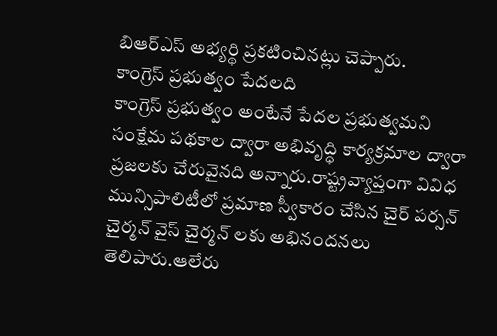బిఆర్ఎస్ అభ్యర్థి ప్రకటించినట్లు చెప్పారు.
కాంగ్రెస్ ప్రభుత్వం పేదలది
కాంగ్రెస్ ప్రభుత్వం అంటేనే పేదల ప్రభుత్వమని సంక్షేమ పథకాల ద్వారా అభివృద్ధి కార్యక్రమాల ద్వారా ప్రజలకు చేరువైనది అన్నారు.రాష్ట్రవ్యాప్తంగా వివిధ మున్సిపాలిటీలో ప్రమాణ స్వీకారం చేసిన చైర్ పర్సన్ చైర్మన్ వైస్ చైర్మన్ లకు అభినందనలు తెలిపారు.ఆలేరు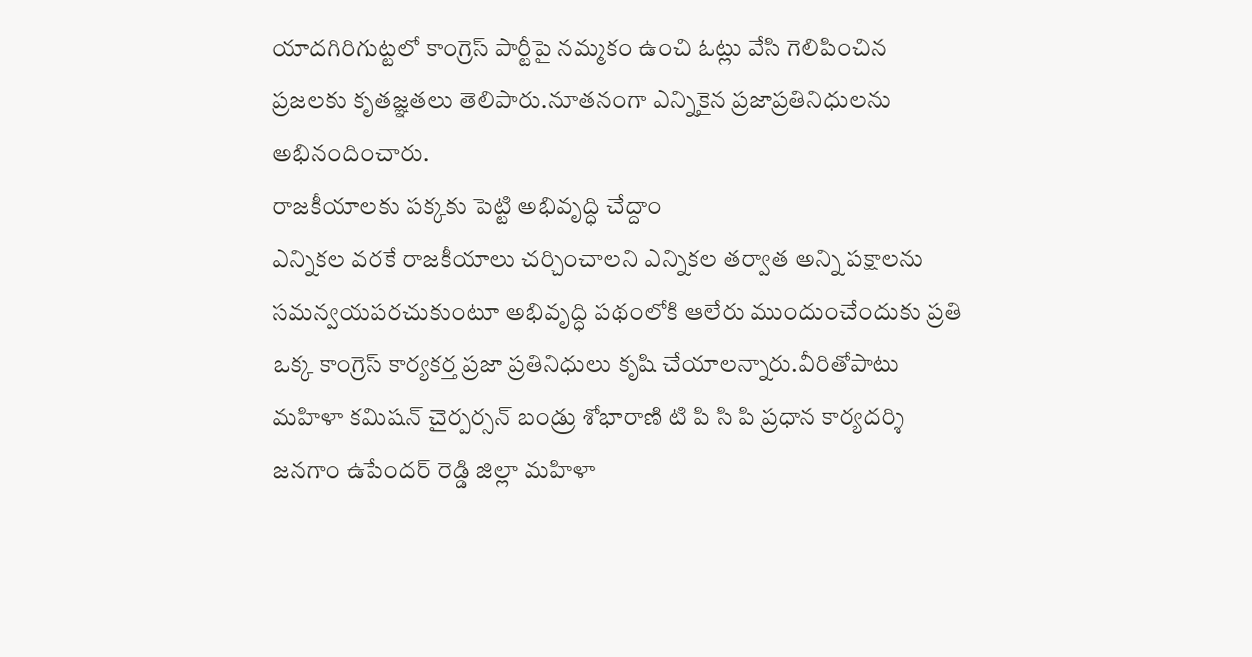యాదగిరిగుట్టలో కాంగ్రెస్ పార్టీపై నమ్మకం ఉంచి ఓట్లు వేసి గెలిపించిన ప్రజలకు కృతజ్ఞతలు తెలిపారు.నూతనంగా ఎన్నికైన ప్రజాప్రతినిధులను అభినందించారు.
రాజకీయాలకు పక్కకు పెట్టి అభివృద్ధి చేద్దాం
ఎన్నికల వరకే రాజకీయాలు చర్చించాలని ఎన్నికల తర్వాత అన్ని పక్షాలను సమన్వయపరచుకుంటూ అభివృద్ధి పథంలోకి ఆలేరు ముందుంచేందుకు ప్రతి ఒక్క కాంగ్రెస్ కార్యకర్త ప్రజా ప్రతినిధులు కృషి చేయాలన్నారు.వీరితోపాటు మహిళా కమిషన్ చైర్పర్సన్ బండ్రు శోభారాణి టి పి సి పి ప్రధాన కార్యదర్శి జనగాం ఉపేందర్ రెడ్డి జిల్లా మహిళా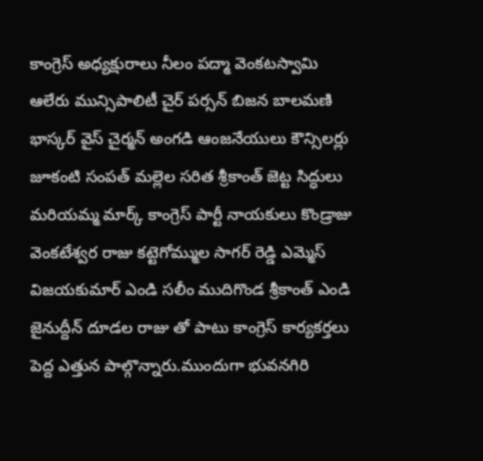కాంగ్రెస్ అధ్యక్షురాలు నీలం పద్మా వెంకటస్వామి ఆలేరు మున్సిపాలిటీ చైర్ పర్సన్ బిజన బాలమణి భాస్కర్ వైస్ చైర్మన్ అంగడి ఆంజనేయులు కౌన్సిలర్లు జూకంటి సంపత్ మల్లెల సరిత శ్రీకాంత్ జెట్ట సిద్ధులు మరియమ్మ మార్క్ కాంగ్రెస్ పార్టీ నాయకులు కొండ్రాజు వెంకటేశ్వర రాజు కట్టెగోమ్ముల సాగర్ రెడ్డి ఎమ్మెస్ విజయకుమార్ ఎండి సలీం ముదిగొండ శ్రీకాంత్ ఎండి జైనుద్దీన్ దూడల రాజు తో పాటు కాంగ్రెస్ కార్యకర్తలు పెద్ద ఎత్తున పాల్గొన్నారు.ముందుగా భువనగిరి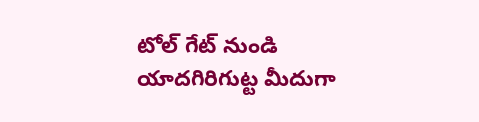టోల్ గేట్ నుండి యాదగిరిగుట్ట మీదుగా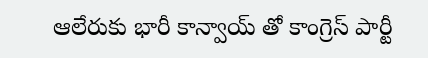ఆలేరుకు భారీ కాన్వాయ్ తో కాంగ్రెస్ పార్టీ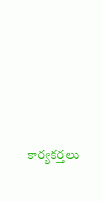కార్యకర్తలు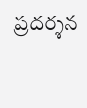ప్రదర్శన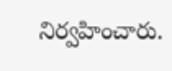నిర్వహించారు.